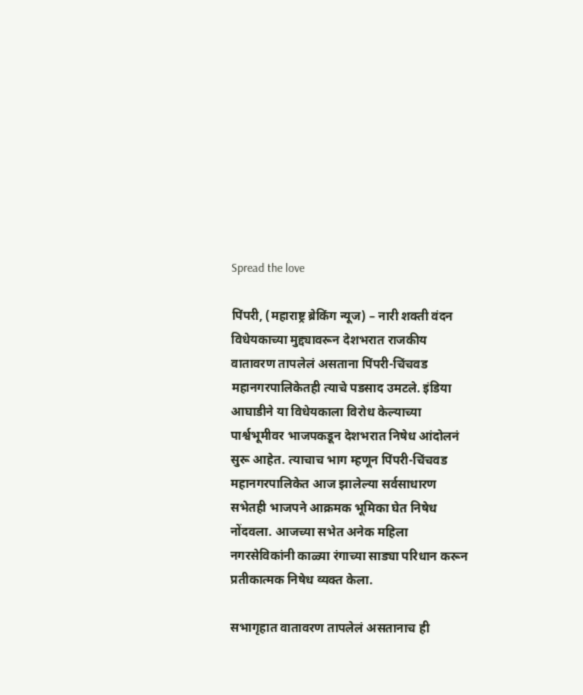Spread the love

पिंपरी, (महाराष्ट्र ब्रेकिंग न्यूज) – नारी शक्ती वंदन विधेयकाच्या मुद्द्यावरून देशभरात राजकीय वातावरण तापलेलं असताना पिंपरी-चिंचवड महानगरपालिकेतही त्याचे पडसाद उमटले. इंडिया आघाडीने या विधेयकाला विरोध केल्याच्या पार्श्वभूमीवर भाजपकडून देशभरात निषेध आंदोलनं सुरू आहेत. त्याचाच भाग म्हणून पिंपरी-चिंचवड महानगरपालिकेत आज झालेल्या सर्वसाधारण सभेतही भाजपने आक्रमक भूमिका घेत निषेध नोंदवला. आजच्या सभेत अनेक महिला नगरसेविकांनी काळ्या रंगाच्या साड्या परिधान करून प्रतीकात्मक निषेध व्यक्त केला.

सभागृहात वातावरण तापलेलं असतानाच ही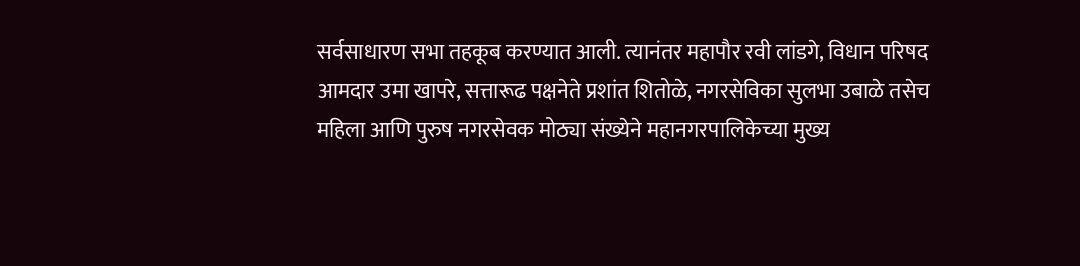सर्वसाधारण सभा तहकूब करण्यात आली. त्यानंतर महापौर रवी लांडगे, विधान परिषद आमदार उमा खापरे, सत्तारूढ पक्षनेते प्रशांत शितोळे, नगरसेविका सुलभा उबाळे तसेच महिला आणि पुरुष नगरसेवक मोठ्या संख्येने महानगरपालिकेच्या मुख्य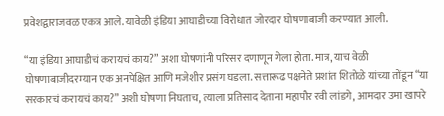प्रवेशद्वाराजवळ एकत्र आले. यावेळी इंडिया आघाडीच्या विरोधात जोरदार घोषणाबाजी करण्यात आली.

“या इंडिया आघाडीचं करायचं काय?” अशा घोषणांनी परिसर दणाणून गेला होता. मात्र, याच वेळी घोषणाबाजीदरम्यान एक अनपेक्षित आणि मजेशीर प्रसंग घडला. सत्तारूढ पक्षनेते प्रशांत शितोळे यांच्या तोंडून “या सरकारचं करायचं काय?” अशी घोषणा निघताच, त्याला प्रतिसाद देताना महापौर रवी लांडगे, आमदार उमा खापरे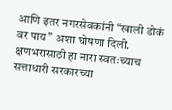आणि इतर नगरसेवकांनी “खाली डोकं वर पाय” अशा घोषणा दिली. क्षणभरासाठी हा नारा स्वतःच्याच सत्ताधारी सरकारच्या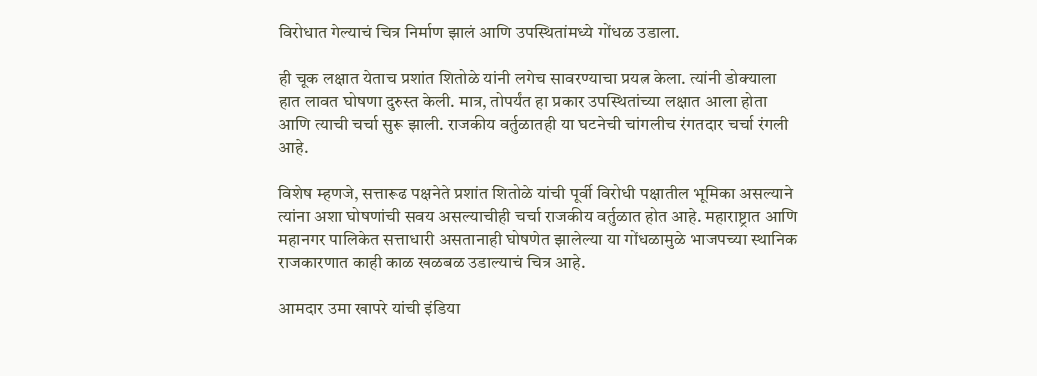विरोधात गेल्याचं चित्र निर्माण झालं आणि उपस्थितांमध्ये गोंधळ उडाला.

ही चूक लक्षात येताच प्रशांत शितोळे यांनी लगेच सावरण्याचा प्रयत्न केला. त्यांनी डोक्याला हात लावत घोषणा दुरुस्त केली. मात्र, तोपर्यंत हा प्रकार उपस्थितांच्या लक्षात आला होता आणि त्याची चर्चा सुरू झाली. राजकीय वर्तुळातही या घटनेची चांगलीच रंगतदार चर्चा रंगली आहे.

विशेष म्हणजे, सत्तारूढ पक्षनेते प्रशांत शितोळे यांची पूर्वी विरोधी पक्षातील भूमिका असल्याने त्यांना अशा घोषणांची सवय असल्याचीही चर्चा राजकीय वर्तुळात होत आहे. महाराष्ट्रात आणि महानगर पालिकेत सत्ताधारी असतानाही घोषणेत झालेल्या या गोंधळामुळे भाजपच्या स्थानिक राजकारणात काही काळ खळबळ उडाल्याचं चित्र आहे.

आमदार उमा खापरे यांची इंडिया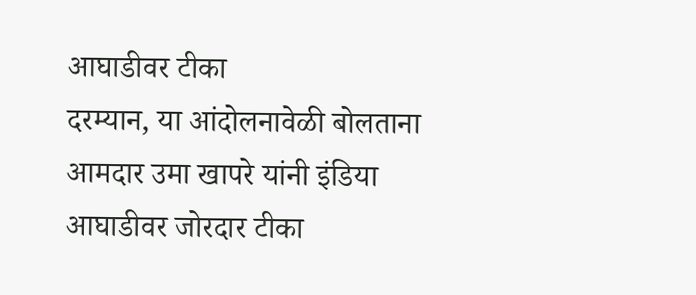आघाडीवर टीका
दरम्यान, या आंदोलनावेळी बोलताना आमदार उमा खापरे यांनी इंडिया आघाडीवर जोरदार टीका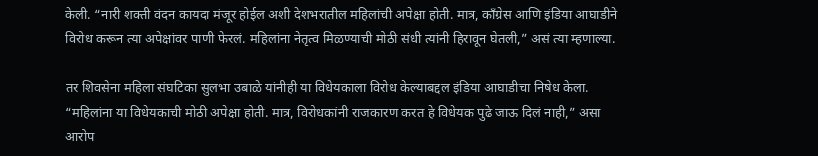केली. “नारी शक्ती वंदन कायदा मंजूर होईल अशी देशभरातील महिलांची अपेक्षा होती. मात्र, काँग्रेस आणि इंडिया आघाडीने विरोध करून त्या अपेक्षांवर पाणी फेरलं. महिलांना नेतृत्व मिळण्याची मोठी संधी त्यांनी हिरावून घेतली,” असं त्या म्हणाल्या.

तर शिवसेना महिला संघटिका सुलभा उबाळे यांनीही या विधेयकाला विरोध केल्याबद्दल इंडिया आघाडीचा निषेध केला. “महिलांना या विधेयकाची मोठी अपेक्षा होती. मात्र, विरोधकांनी राजकारण करत हे विधेयक पुढे जाऊ दिलं नाही,” असा आरोप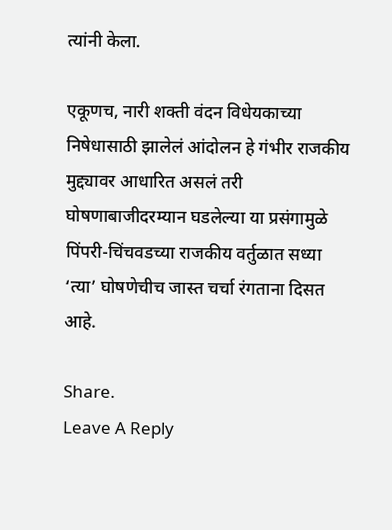त्यांनी केला.

एकूणच, नारी शक्ती वंदन विधेयकाच्या निषेधासाठी झालेलं आंदोलन हे गंभीर राजकीय मुद्द्यावर आधारित असलं तरी घोषणाबाजीदरम्यान घडलेल्या या प्रसंगामुळे पिंपरी-चिंचवडच्या राजकीय वर्तुळात सध्या ‘त्या’ घोषणेचीच जास्त चर्चा रंगताना दिसत आहे.

Share.
Leave A Reply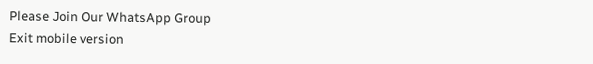Please Join Our WhatsApp Group
Exit mobile version